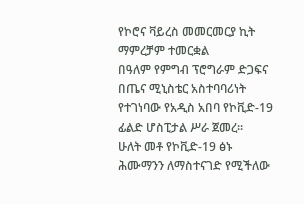የኮሮና ቫይረስ መመርመርያ ኪት ማምረቻም ተመርቋል
በዓለም የምግብ ፕሮግራም ድጋፍና በጤና ሚኒስቴር አስተባባሪነት የተገነባው የአዲስ አበባ የኮቪድ-19 ፊልድ ሆስፒታል ሥራ ጀመረ፡፡
ሁለት መቶ የኮቪድ-19 ፅኑ ሕሙማንን ለማስተናገድ የሚችለው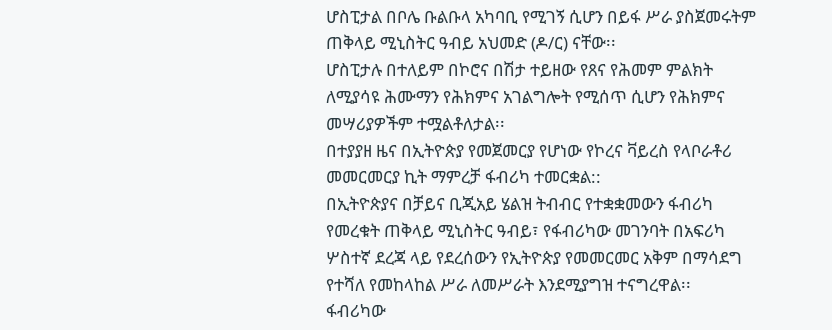ሆስፒታል በቦሌ ቡልቡላ አካባቢ የሚገኝ ሲሆን በይፋ ሥራ ያስጀመሩትም ጠቅላይ ሚኒስትር ዓብይ አህመድ (ዶ/ር) ናቸው፡፡
ሆስፒታሉ በተለይም በኮሮና በሽታ ተይዘው የጸና የሕመም ምልክት ለሚያሳዩ ሕሙማን የሕክምና አገልግሎት የሚሰጥ ሲሆን የሕክምና መሣሪያዎችም ተሟልቶለታል፡፡
በተያያዘ ዜና በኢትዮጵያ የመጀመርያ የሆነው የኮረና ቫይረስ የላቦራቶሪ መመርመርያ ኪት ማምረቻ ፋብሪካ ተመርቋል::
በኢትዮጵያና በቻይና ቢጂአይ ሄልዝ ትብብር የተቋቋመውን ፋብሪካ የመረቁት ጠቅላይ ሚኒስትር ዓብይ፣ የፋብሪካው መገንባት በአፍሪካ ሦስተኛ ደረጃ ላይ የደረሰውን የኢትዮጵያ የመመርመር አቅም በማሳደግ የተሻለ የመከላከል ሥራ ለመሥራት እንደሚያግዝ ተናግረዋል፡፡
ፋብሪካው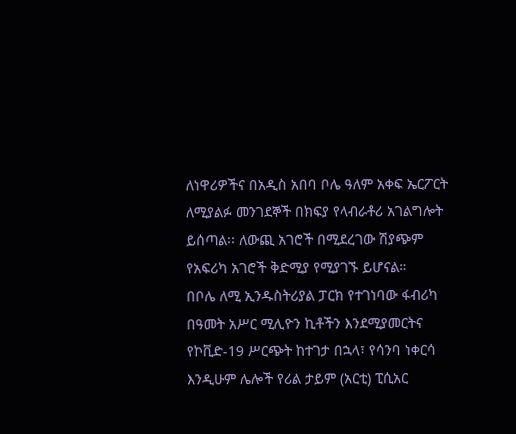ለነዋሪዎችና በአዲስ አበባ ቦሌ ዓለም አቀፍ ኤርፖርት ለሚያልፉ መንገደኞች በክፍያ የላብራቶሪ አገልግሎት ይሰጣል፡፡ ለውጪ አገሮች በሚደረገው ሽያጭም የአፍሪካ አገሮች ቅድሚያ የሚያገኙ ይሆናል።
በቦሌ ለሚ ኢንዱስትሪያል ፓርክ የተገነባው ፋብሪካ በዓመት አሥር ሚሊዮን ኪቶችን እንደሚያመርትና የኮቪድ-19 ሥርጭት ከተገታ በኋላ፣ የሳንባ ነቀርሳ እንዲሁም ሌሎች የሪል ታይም (አርቲ) ፒሲአር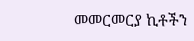መመርመርያ ኪቶችን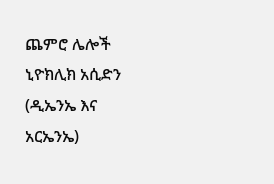ጨምሮ ሌሎች ኒዮክሊክ አሲድን (ዲኤንኤ እና አርኤንኤ)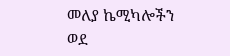መለያ ኬሚካሎችን ወደ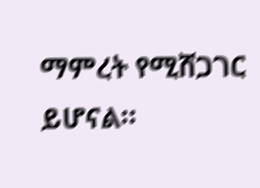ማምረት የሚሸጋገር ይሆናል።